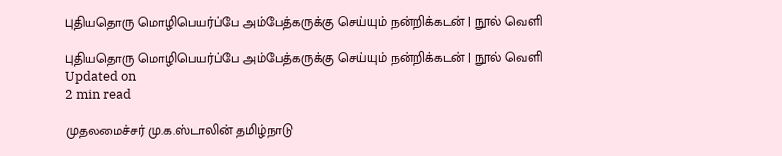புதியதொரு மொழிபெயர்ப்பே அம்பேத்கருக்கு செய்யும் நன்றிக்கடன் | நூல் வெளி

புதியதொரு மொழிபெயர்ப்பே அம்பேத்கருக்கு செய்யும் நன்றிக்கடன் | நூல் வெளி
Updated on
2 min read

முதலமைச்சர் மு.க.ஸ்டாலின் தமிழ்நாடு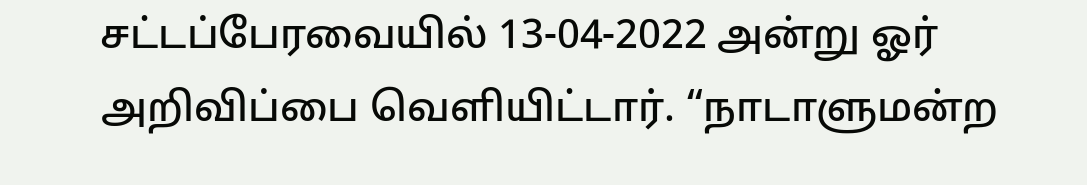சட்டப்பேரவையில் 13-04-2022 அன்று ஓர் அறிவிப்பை வெளியிட்டார். “நாடாளுமன்ற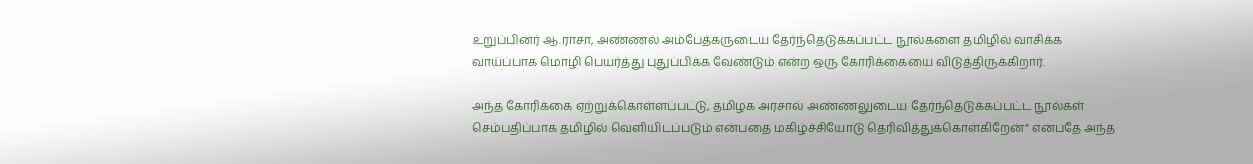உறுப்பினர் ஆ.ராசா, அண்ணல் அம்பேத்கருடைய தேர்ந்தெடுக்கப்பட்ட நூல்களை தமிழில் வாசிக்க வாய்ப்பாக மொழி பெயர்த்து புதுப்பிக்க வேண்டும் என்ற ஒரு கோரிக்கையை விடுத்திருக்கிறார்.

அந்த கோரிக்கை ஏற்றுக்கொள்ளப்பட்டு, தமிழக அரசால் அண்ணலுடைய தேர்ந்தெடுக்கப்பட்ட நூல்கள் செம்பதிப்பாக தமிழில் வெளியிடப்படும் என்பதை மகிழ்ச்சியோடு தெரிவித்துக்கொள்கிறேன்” என்பதே அந்த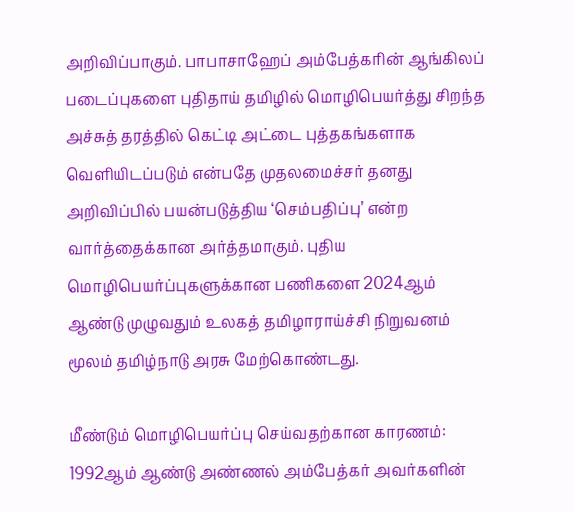அறிவிப்பாகும். பாபாசாஹேப் அம்பேத்கரின் ஆங்கிலப் படைப்புகளை புதிதாய் தமிழில் மொழிபெயர்த்து சிறந்த அச்சுத் தரத்தில் கெட்டி அட்டை புத்தகங்களாக வெளியிடப்படும் என்பதே முதலமைச்சர் தனது அறிவிப்பில் பயன்படுத்திய ‘செம்பதிப்பு’ என்ற வார்த்தைக்கான அர்த்தமாகும். புதிய மொழிபெயர்ப்புகளுக்கான பணிகளை 2024ஆம் ஆண்டு முழுவதும் உலகத் தமிழாராய்ச்சி நிறுவனம் மூலம் தமிழ்நாடு அரசு மேற்கொண்டது.

மீண்டும் மொழிபெயர்ப்பு செய்வதற்கான காரணம்: 1992ஆம் ஆண்டு அண்ணல் அம்பேத்கர் அவர்களின்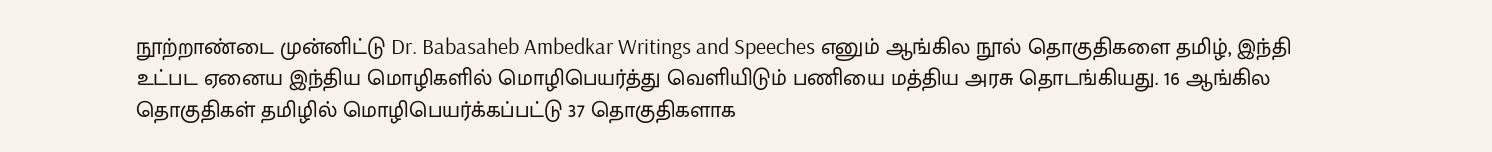நூற்றாண்டை முன்னிட்டு Dr. Babasaheb Ambedkar Writings and Speeches எனும் ஆங்கில நூல் தொகுதிகளை தமிழ், இந்தி உட்பட ஏனைய இந்திய மொழிகளில் மொழிபெயர்த்து வெளியிடும் பணியை மத்திய அரசு தொடங்கியது. 16 ஆங்கில தொகுதிகள் தமிழில் மொழிபெயர்க்கப்பட்டு 37 தொகுதிகளாக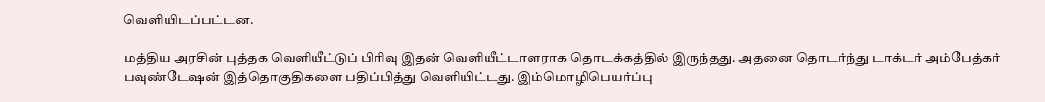வெளியிடப்பட்டன.

மத்திய அரசின் புத்தக வெளியீட்டுப் பிரிவு இதன் வெளியீட்டாளராக தொடக்கத்தில் இருந்தது. அதனை தொடர்ந்து டாக்டர் அம்பேத்கர் பவுண்டேஷன் இத்தொகுதிகளை பதிப்பித்து வெளியிட்டது. இம்மொழிபெயர்ப்பு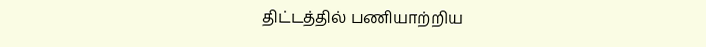திட்டத்தில் பணியாற்றிய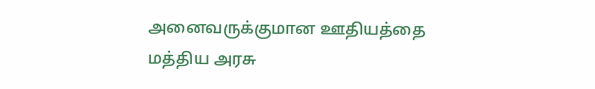அனைவருக்குமான ஊதியத்தை மத்திய அரசு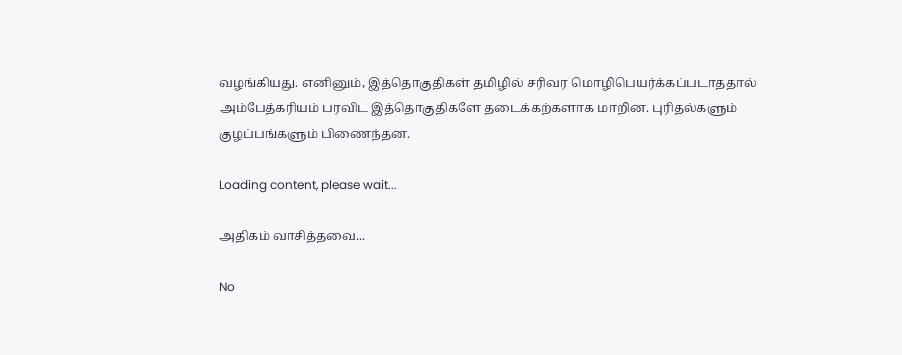வழங்கியது. எனினும், இத்தொகுதிகள் தமிழில் சரிவர மொழிபெயர்க்கப்படாததால் அம்பேத்கரியம் பரவிட இத்தொகுதிகளே தடைக்கற்களாக மாறின. புரிதல்களும் குழப்பங்களும் பிணைந்தன.

Loading content, please wait...

அதிகம் வாசித்தவை...

No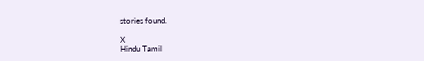stories found.

X
Hindu Tamil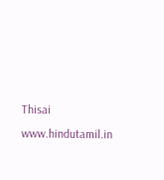Thisai
www.hindutamil.in